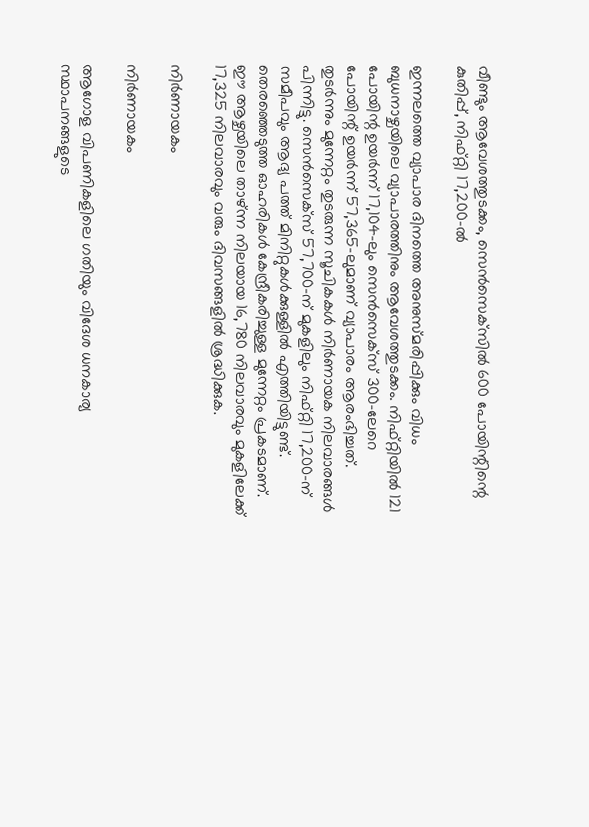വീണ്ടും ആവേശത്തുടക്കം, സെന്‍സെക്‌സില്‍ 600 പോയിന്റിന്റെ കുതിപ്പ്, നിഫ്റ്റി 17,200-ല്‍

ഇന്നലത്തെ വ്യാപാര ദിനത്തെ അനുസ്മരിപ്പിക്കും വിധം ബുധനാഴ്ചയിലെ വ്യാപാരത്തിനും ആവേശത്തുടക്കം. നിഫ്റ്റിയില്‍ 121 പോയിന്റ ഉയര്‍ന്ന് 17,104-ലും സെന്‍സെക്‌സ് 300-ലേറെ പോയിന്റ് ഉയര്‍ന്ന് 57,365-ലുമാണ് വ്യാപാരം ആരംഭിച്ചത്. തുടര്‍ന്നും മുന്നേറ്റം തുടരുന്ന സൂചികകള്‍ നിര്‍ണായക നിലവാരങ്ങള്‍ പിന്നിട്ടു. സെന്‍സെക്‌സ് 57,700-ന് മുകളിലും നിഫ്റ്റി 17,200-ന് സമീപവും ആദ്യ പത്ത് മിനിറ്റുകള്‍ക്കുള്ളില്‍ എത്തിയിട്ടുണ്ട്. തെരഞ്ഞെടുത്ത ഓഹരികള്‍ കേന്ദ്രീകരിച്ചുള്ള മുന്നേറ്റം പ്രകടമാണ്. ഈ ആഴ്ചയിലെ താഴ്ന്ന നിലയായ 16,780 നിലവാരവും മുകളിലേക്ക് 17,325 നിലവാരവും വരും ദിവസങ്ങളില്‍ ശ്രദ്ധിക്കുക.

നിര്‍ണായകം

നിര്‍ണായകം

ആഗോള വിപണികളിലെ ഗതിയും വിദേശ ധനകാര്യ സ്ഥാപനങ്ങളുടെ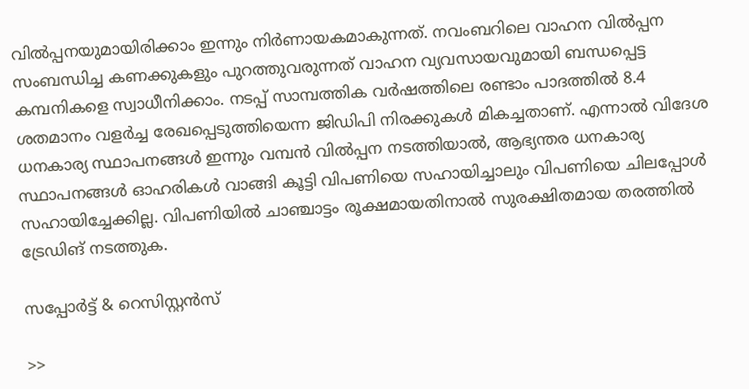വില്‍പ്പനയുമായിരിക്കാം ഇന്നും നിര്‍ണായകമാകുന്നത്. നവംബറിലെ വാഹന വില്‍പ്പന സംബന്ധിച്ച കണക്കുകളും പുറത്തുവരുന്നത് വാഹന വ്യവസായവുമായി ബന്ധപ്പെട്ട കമ്പനികളെ സ്വാധീനിക്കാം. നടപ്പ് സാമ്പത്തിക വര്‍ഷത്തിലെ രണ്ടാം പാദത്തില്‍ 8.4 ശതമാനം വളര്‍ച്ച രേഖപ്പെടുത്തിയെന്ന ജിഡിപി നിരക്കുകള്‍ മികച്ചതാണ്. എന്നാല്‍ വിദേശ ധനകാര്യ സ്ഥാപനങ്ങള്‍ ഇന്നും വമ്പന്‍ വില്‍പ്പന നടത്തിയാല്‍, ആഭ്യന്തര ധനകാര്യ സ്ഥാപനങ്ങള്‍ ഓഹരികള്‍ വാങ്ങി കൂട്ടി വിപണിയെ സഹായിച്ചാലും വിപണിയെ ചിലപ്പോള്‍ സഹായിച്ചേക്കില്ല. വിപണിയില്‍ ചാഞ്ചാട്ടം രൂക്ഷമായതിനാല്‍ സുരക്ഷിതമായ തരത്തില്‍ ട്രേഡിങ് നടത്തുക.

സപ്പോര്‍ട്ട് & റെസിസ്റ്റന്‍സ്

>>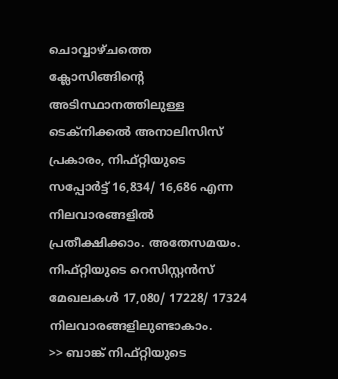ചൊവ്വാഴ്ചത്തെ ക്ലോസിങ്ങിന്റെ അടിസ്ഥാനത്തിലുള്ള ടെക്നിക്കല്‍ അനാലിസിസ് പ്രകാരം, നിഫ്റ്റിയുടെ സപ്പോര്‍ട്ട് 16,834/ 16,686 എന്ന നിലവാരങ്ങളില്‍ പ്രതീക്ഷിക്കാം. അതേസമയം. നിഫ്റ്റിയുടെ റെസിസ്റ്റന്‍സ് മേഖലകള്‍ 17,080/ 17228/ 17324 നിലവാരങ്ങളിലുണ്ടാകാം.
>> ബാങ്ക് നിഫ്റ്റിയുടെ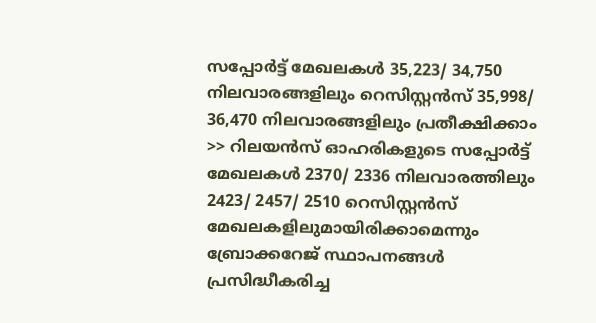സപ്പോര്‍ട്ട് മേഖലകള്‍ 35,223/ 34,750 നിലവാരങ്ങളിലും റെസിസ്റ്റന്‍സ് 35,998/ 36,470 നിലവാരങ്ങളിലും പ്രതീക്ഷിക്കാം
>> റിലയന്‍സ് ഓഹരികളുടെ സപ്പോര്‍ട്ട് മേഖലകള്‍ 2370/ 2336 നിലവാരത്തിലും 2423/ 2457/ 2510 റെസിസ്റ്റന്‍സ് മേഖലകളിലുമായിരിക്കാമെന്നും ബ്രോക്കറേജ് സ്ഥാപനങ്ങള്‍ പ്രസിദ്ധീകരിച്ച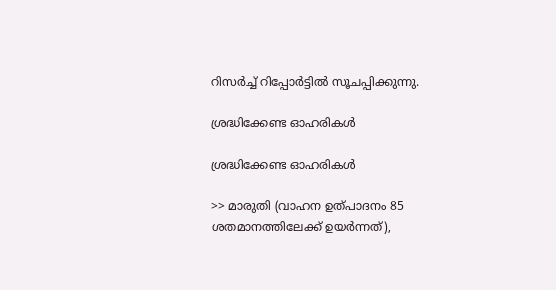റിസര്‍ച്ച് റിപ്പോര്‍ട്ടില്‍ സൂചപ്പിക്കുന്നു.

ശ്രദ്ധിക്കേണ്ട ഓഹരികള്‍

ശ്രദ്ധിക്കേണ്ട ഓഹരികള്‍

>> മാരുതി (വാഹന ഉത്പാദനം 85 ശതമാനത്തിലേക്ക് ഉയര്‍ന്നത്),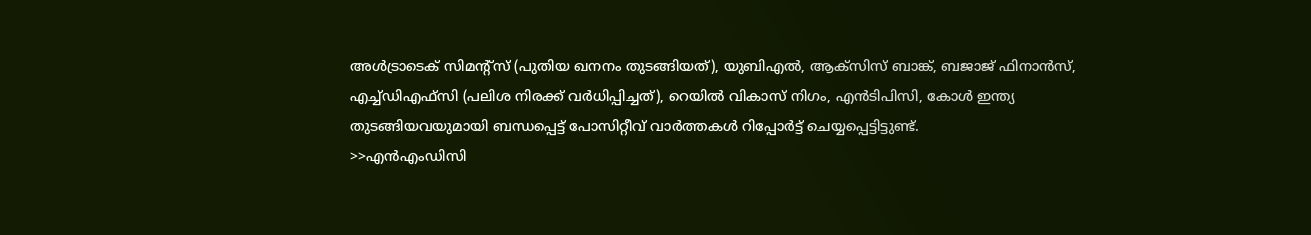അള്‍ട്രാടെക് സിമന്റ്‌സ് (പുതിയ ഖനനം തുടങ്ങിയത്), യുബിഎല്‍, ആക്‌സിസ് ബാങ്ക്, ബജാജ് ഫിനാന്‍സ്, എച്ച്ഡിഎഫ്‌സി (പലിശ നിരക്ക് വര്‍ധിപ്പിച്ചത്), റെയില്‍ വികാസ് നിഗം, എന്‍ടിപിസി, കോള്‍ ഇന്ത്യ തുടങ്ങിയവയുമായി ബന്ധപ്പെട്ട് പോസിറ്റീവ് വാര്‍ത്തകള്‍ റിപ്പോര്‍ട്ട് ചെയ്യപ്പെട്ടിട്ടുണ്ട്.
>>എന്‍എംഡിസി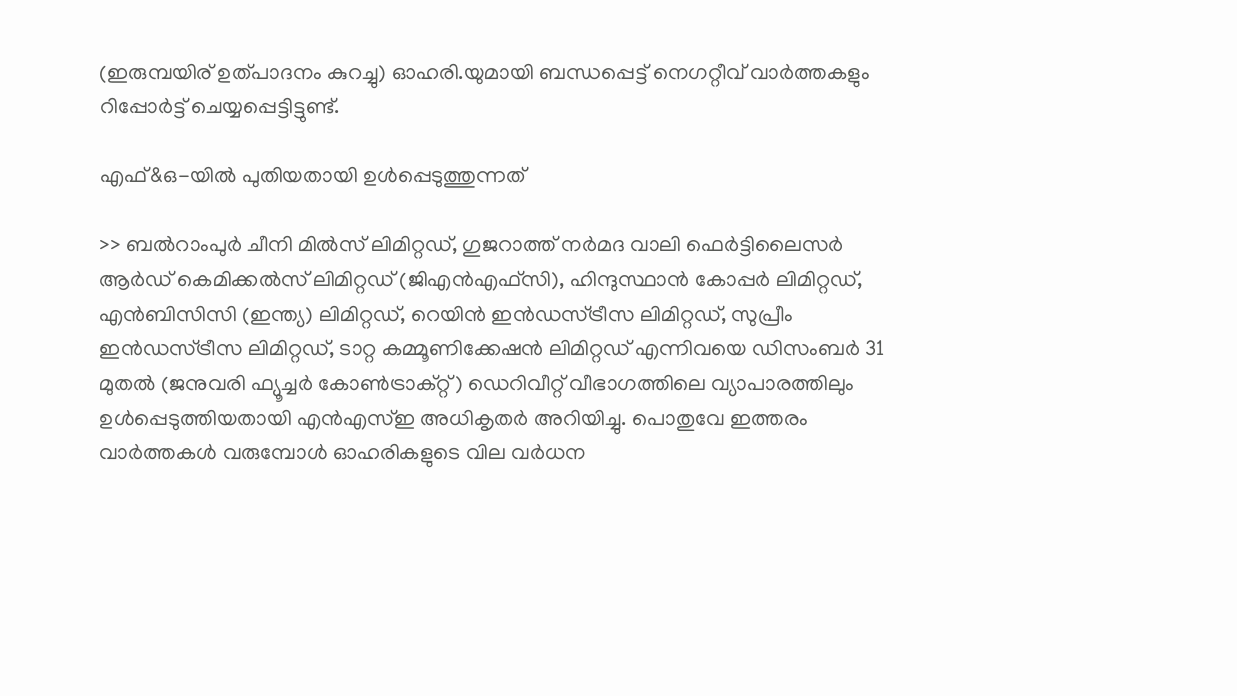(ഇരുമ്പയിര് ഉത്പാദനം കുറച്ചു) ഓഹരി.യുമായി ബന്ധപ്പെട്ട് നെഗറ്റീവ് വാര്‍ത്തകളും റിപ്പോര്‍ട്ട് ചെയ്യപ്പെട്ടിട്ടുണ്ട്.

എഫ്&ഒ-യില്‍ പുതിയതായി ഉള്‍പ്പെടുത്തുന്നത്

>> ബല്‍റാംപുര്‍ ചീനി മില്‍സ് ലിമിറ്റഡ്, ഗുജറാത്ത് നര്‍മദ വാലി ഫെര്‍ട്ടിലൈസര്‍ ആര്‍ഡ് കെമിക്കല്‍സ് ലിമിറ്റഡ് (ജിഎന്‍എഫ്‌സി), ഹിന്ദുസ്ഥാന്‍ കോപ്പര്‍ ലിമിറ്റഡ്, എന്‍ബിസിസി (ഇന്ത്യ) ലിമിറ്റഡ്, റെയിന്‍ ഇന്‍ഡസ്ട്രീസ ലിമിറ്റഡ്, സുപ്രീം ഇന്‍ഡസ്ട്രീസ ലിമിറ്റഡ്, ടാറ്റ കമ്മൂണിക്കേഷന്‍ ലിമിറ്റഡ് എന്നിവയെ ഡിസംബര്‍ 31 മുതല്‍ (ജനുവരി ഫ്യൂച്ചര്‍ കോണ്‍ട്രാക്റ്റ്) ഡെറിവീറ്റ് വീഭാഗത്തിലെ വ്യാപാരത്തിലും ഉള്‍പ്പെടുത്തിയതായി എന്‍എസ്ഇ അധികൃതര്‍ അറിയിച്ചു. പൊതുവേ ഇത്തരം വാര്‍ത്തകള്‍ വരുമ്പോള്‍ ഓഹരികളുടെ വില വര്‍ധന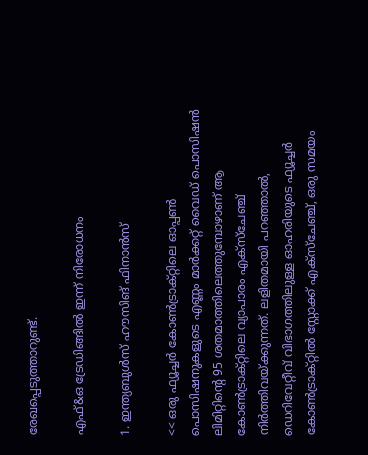രേഖപ്പെടുത്താറുണ്ട്.

എഫ്&ഒ ട്രേഡിങ്ങില്‍ ഇന്ന് നിരോധനം

1. ഇന്ത്യബുള്‍സ് ഹൗസിങ് ഫിനാന്‍സ്

<< ഒരു ഫ്യൂച്ചര്‍ കോണ്‍ട്രാക്റ്റിലെ ഓപ്പണ്‍ പൊസിഷനുകളുടെ എണ്ണം മാര്‍ക്കറ്റ് വൈഡ് പൊസിഷന്‍ ലിമിറ്റിന്റെ 95 ശതമാത്തിലെത്തുമ്പോഴാണ് ആ കോണ്‍ട്രാക്റ്റിലെ വ്യാപാരം എക്സ്ചേഞ്ച് നിര്‍ത്തിവയ്ക്കുന്നത്. ലളിതമായി പറഞ്ഞാല്‍, ഡെറിവേറ്റീവ് വിഭാഗത്തിലുള്ള ഓഹരിയുടെ ഫ്യൂച്ചര്‍ കോണ്‍ട്രാക്റ്റില്‍ സ്റ്റോക്ക് എക്സ്ചേഞ്ച്, ഒരു സമയം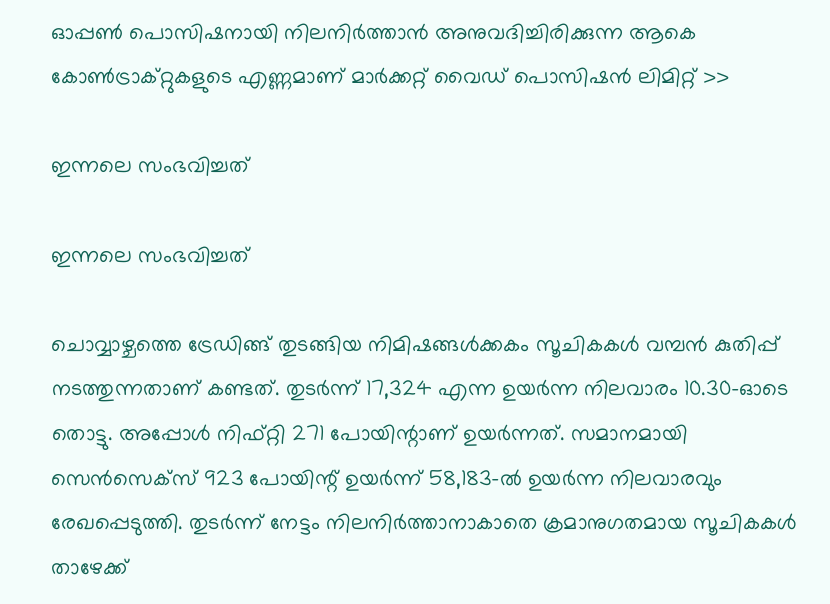ഓപ്പണ്‍ പൊസിഷനായി നിലനിര്‍ത്താന്‍ അനുവദിച്ചിരിക്കുന്ന ആകെ കോണ്‍ട്രാക്റ്റുകളുടെ എണ്ണമാണ് മാര്‍ക്കറ്റ് വൈഡ് പൊസിഷന്‍ ലിമിറ്റ് >>

ഇന്നലെ സംഭവിച്ചത്

ഇന്നലെ സംഭവിച്ചത്

ചൊവ്വാഴ്ചത്തെ ട്രേഡിങ്ങ് തുടങ്ങിയ നിമിഷങ്ങള്‍ക്കകം സൂചികകള്‍ വമ്പന്‍ കുതിപ്പ് നടത്തുന്നതാണ് കണ്ടത്. തുടര്‍ന്ന് 17,324 എന്ന ഉയര്‍ന്ന നിലവാരം 10.30-ഓടെ തൊട്ടു. അപ്പോള്‍ നിഫ്റ്റി 271 പോയിന്റാണ് ഉയര്‍ന്നത്. സമാനമായി സെന്‍സെക്സ് 923 പോയിന്റ് ഉയര്‍ന്ന് 58,183-ല്‍ ഉയര്‍ന്ന നിലവാരവും രേഖപ്പെടുത്തി. തുടര്‍ന്ന് നേട്ടം നിലനിര്‍ത്താനാകാതെ ക്രമാനുഗതമായ സൂചികകള്‍ താഴേക്ക്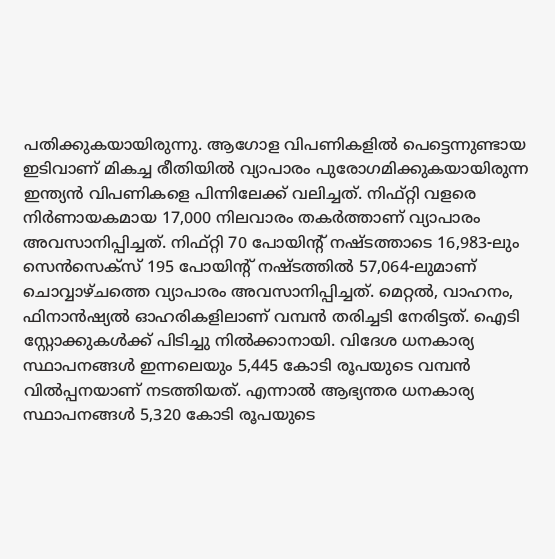പതിക്കുകയായിരുന്നു. ആഗോള വിപണികളില്‍ പെട്ടെന്നുണ്ടായ ഇടിവാണ് മികച്ച രീതിയില്‍ വ്യാപാരം പുരോഗമിക്കുകയായിരുന്ന ഇന്ത്യന്‍ വിപണികളെ പിന്നിലേക്ക് വലിച്ചത്. നിഫ്റ്റി വളരെ നിര്‍ണായകമായ 17,000 നിലവാരം തകര്‍ത്താണ് വ്യാപാരം അവസാനിപ്പിച്ചത്. നിഫ്റ്റി 70 പോയിന്റ് നഷ്ടത്താടെ 16,983-ലും സെന്‍സെക്‌സ് 195 പോയിന്റ് നഷ്ടത്തില്‍ 57,064-ലുമാണ് ചൊവ്വാഴ്ചത്തെ വ്യാപാരം അവസാനിപ്പിച്ചത്. മെറ്റല്‍, വാഹനം, ഫിനാന്‍ഷ്യല്‍ ഓഹരികളിലാണ് വമ്പന്‍ തരിച്ചടി നേരിട്ടത്. ഐടി സ്റ്റോക്കുകള്‍ക്ക് പിടിച്ചു നില്‍ക്കാനായി. വിദേശ ധനകാര്യ സ്ഥാപനങ്ങള്‍ ഇന്നലെയും 5,445 കോടി രൂപയുടെ വമ്പന്‍ വില്‍പ്പനയാണ് നടത്തിയത്. എന്നാല്‍ ആഭ്യന്തര ധനകാര്യ സ്ഥാപനങ്ങള്‍ 5,320 കോടി രൂപയുടെ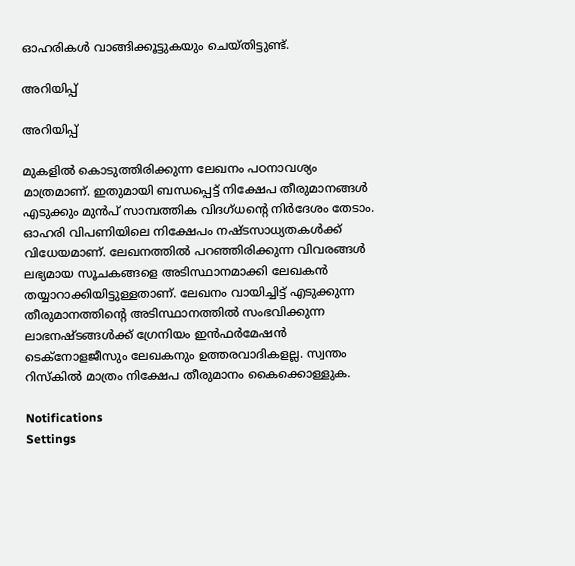ഓഹരികള്‍ വാങ്ങിക്കൂട്ടുകയും ചെയ്തിട്ടുണ്ട്.

അറിയിപ്പ്

അറിയിപ്പ്

മുകളില്‍ കൊടുത്തിരിക്കുന്ന ലേഖനം പഠനാവശ്യം മാത്രമാണ്. ഇതുമായി ബന്ധപ്പെട്ട് നിക്ഷേപ തീരുമാനങ്ങള്‍ എടുക്കും മുന്‍പ് സാമ്പത്തിക വിദഗ്ധന്റെ നിര്‍ദേശം തേടാം. ഓഹരി വിപണിയിലെ നിക്ഷേപം നഷ്ടസാധ്യതകള്‍ക്ക് വിധേയമാണ്. ലേഖനത്തില്‍ പറഞ്ഞിരിക്കുന്ന വിവരങ്ങള്‍ ലഭ്യമായ സൂചകങ്ങളെ അടിസ്ഥാനമാക്കി ലേഖകന്‍ തയ്യാറാക്കിയിട്ടുള്ളതാണ്. ലേഖനം വായിച്ചിട്ട് എടുക്കുന്ന തീരുമാനത്തിന്റെ അടിസ്ഥാനത്തില്‍ സംഭവിക്കുന്ന ലാഭനഷ്ടങ്ങള്‍ക്ക് ഗ്രേനിയം ഇന്‍ഫര്‍മേഷന്‍ ടെക്‌നോളജീസും ലേഖകനും ഉത്തരവാദികളല്ല. സ്വന്തം റിസ്‌കില്‍ മാത്രം നിക്ഷേപ തീരുമാനം കൈക്കൊള്ളുക.

Notifications
Settings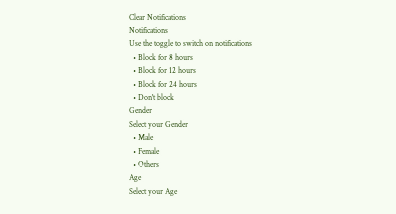Clear Notifications
Notifications
Use the toggle to switch on notifications
  • Block for 8 hours
  • Block for 12 hours
  • Block for 24 hours
  • Don't block
Gender
Select your Gender
  • Male
  • Female
  • Others
Age
Select your Age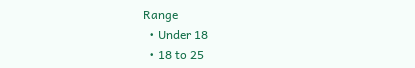Range
  • Under 18
  • 18 to 25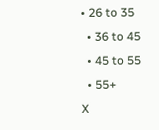• 26 to 35
  • 36 to 45
  • 45 to 55
  • 55+
X